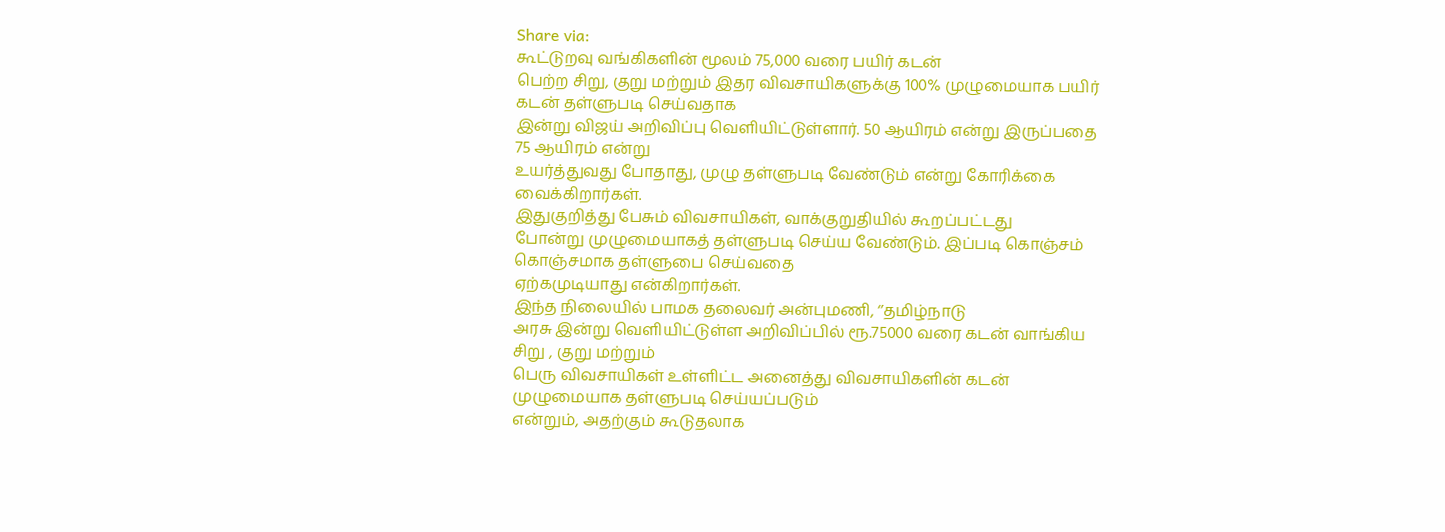Share via:
கூட்டுறவு வங்கிகளின் மூலம் 75,000 வரை பயிர் கடன்
பெற்ற சிறு, குறு மற்றும் இதர விவசாயிகளுக்கு 100% முழுமையாக பயிர் கடன் தள்ளுபடி செய்வதாக
இன்று விஜய் அறிவிப்பு வெளியிட்டுள்ளார். 50 ஆயிரம் என்று இருப்பதை 75 ஆயிரம் என்று
உயர்த்துவது போதாது, முழு தள்ளுபடி வேண்டும் என்று கோரிக்கை வைக்கிறார்கள்.
இதுகுறித்து பேசும் விவசாயிகள், வாக்குறுதியில் கூறப்பட்டது
போன்று முழுமையாகத் தள்ளுபடி செய்ய வேண்டும். இப்படி கொஞ்சம் கொஞ்சமாக தள்ளுபை செய்வதை
ஏற்கமுடியாது என்கிறார்கள்.
இந்த நிலையில் பாமக தலைவர் அன்புமணி, ‘’தமிழ்நாடு
அரசு இன்று வெளியிட்டுள்ள அறிவிப்பில் ரூ.75000 வரை கடன் வாங்கிய சிறு , குறு மற்றும்
பெரு விவசாயிகள் உள்ளிட்ட அனைத்து விவசாயிகளின் கடன் முழுமையாக தள்ளுபடி செய்யப்படும்
என்றும், அதற்கும் கூடுதலாக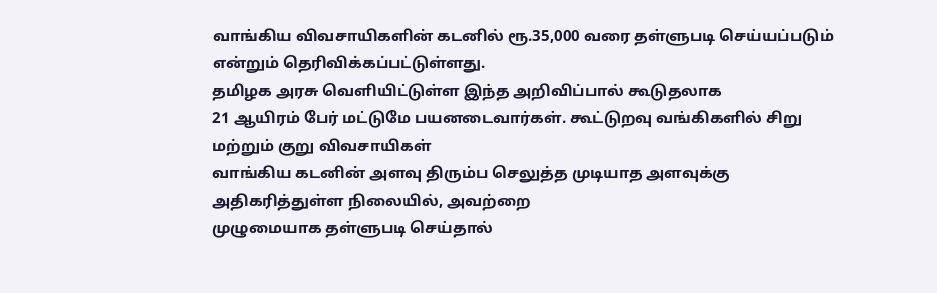வாங்கிய விவசாயிகளின் கடனில் ரூ.35,000 வரை தள்ளுபடி செய்யப்படும்
என்றும் தெரிவிக்கப்பட்டுள்ளது.
தமிழக அரசு வெளியிட்டுள்ள இந்த அறிவிப்பால் கூடுதலாக
21 ஆயிரம் பேர் மட்டுமே பயனடைவார்கள். கூட்டுறவு வங்கிகளில் சிறு மற்றும் குறு விவசாயிகள்
வாங்கிய கடனின் அளவு திரும்ப செலுத்த முடியாத அளவுக்கு அதிகரித்துள்ள நிலையில், அவற்றை
முழுமையாக தள்ளுபடி செய்தால்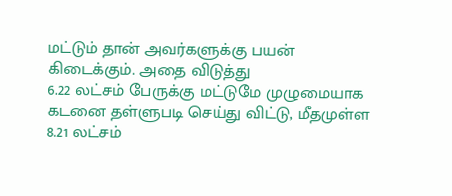மட்டும் தான் அவர்களுக்கு பயன் கிடைக்கும். அதை விடுத்து
6.22 லட்சம் பேருக்கு மட்டுமே முழுமையாக கடனை தள்ளுபடி செய்து விட்டு, மீதமுள்ள
8.21 லட்சம்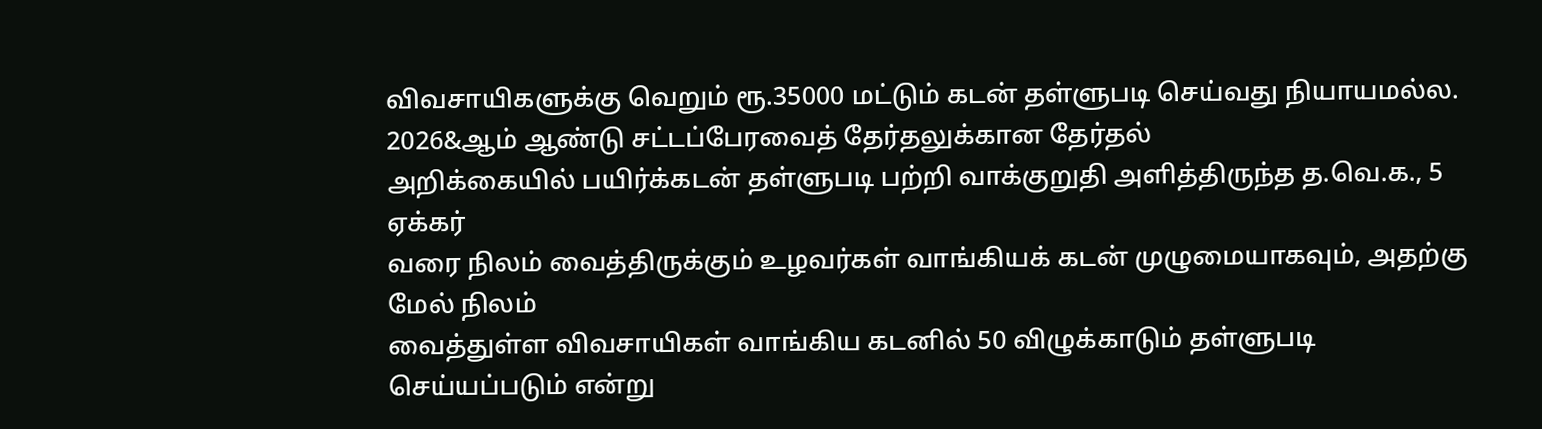விவசாயிகளுக்கு வெறும் ரூ.35000 மட்டும் கடன் தள்ளுபடி செய்வது நியாயமல்ல.
2026&ஆம் ஆண்டு சட்டப்பேரவைத் தேர்தலுக்கான தேர்தல்
அறிக்கையில் பயிர்க்கடன் தள்ளுபடி பற்றி வாக்குறுதி அளித்திருந்த த.வெ.க., 5 ஏக்கர்
வரை நிலம் வைத்திருக்கும் உழவர்கள் வாங்கியக் கடன் முழுமையாகவும், அதற்கு மேல் நிலம்
வைத்துள்ள விவசாயிகள் வாங்கிய கடனில் 50 விழுக்காடும் தள்ளுபடி செய்யப்படும் என்று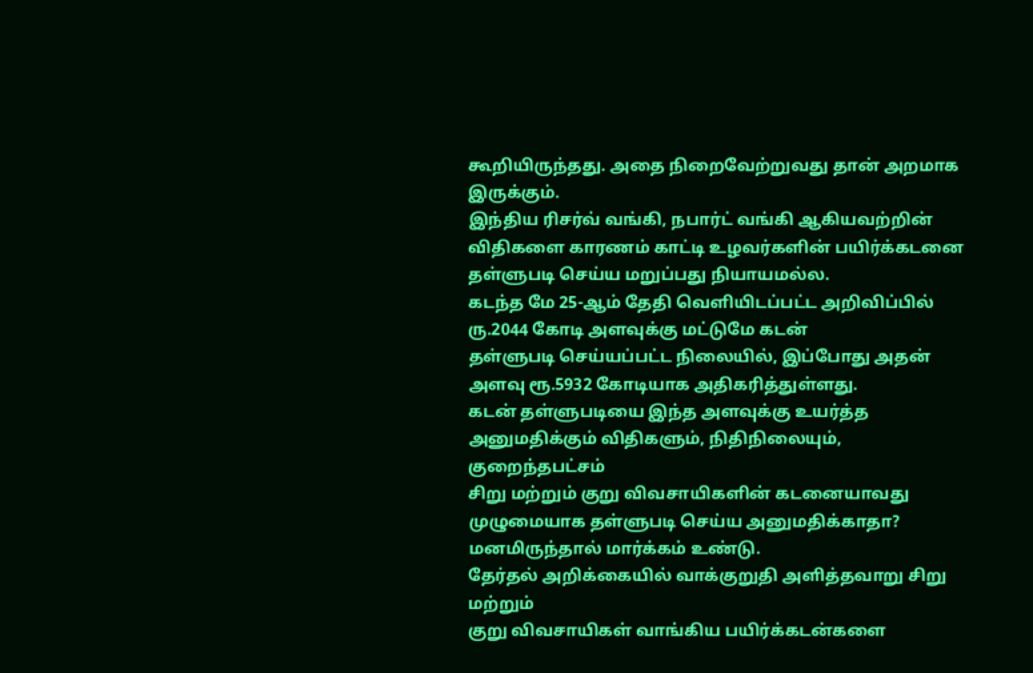கூறியிருந்தது. அதை நிறைவேற்றுவது தான் அறமாக இருக்கும்.
இந்திய ரிசர்வ் வங்கி, நபார்ட் வங்கி ஆகியவற்றின்
விதிகளை காரணம் காட்டி உழவர்களின் பயிர்க்கடனை தள்ளுபடி செய்ய மறுப்பது நியாயமல்ல.
கடந்த மே 25-ஆம் தேதி வெளியிடப்பட்ட அறிவிப்பில் ரு.2044 கோடி அளவுக்கு மட்டுமே கடன்
தள்ளுபடி செய்யப்பட்ட நிலையில், இப்போது அதன் அளவு ரூ.5932 கோடியாக அதிகரித்துள்ளது.
கடன் தள்ளுபடியை இந்த அளவுக்கு உயர்த்த அனுமதிக்கும் விதிகளும், நிதிநிலையும், குறைந்தபட்சம்
சிறு மற்றும் குறு விவசாயிகளின் கடனையாவது முழுமையாக தள்ளுபடி செய்ய அனுமதிக்காதா?
மனமிருந்தால் மார்க்கம் உண்டு.
தேர்தல் அறிக்கையில் வாக்குறுதி அளித்தவாறு சிறு மற்றும்
குறு விவசாயிகள் வாங்கிய பயிர்க்கடன்களை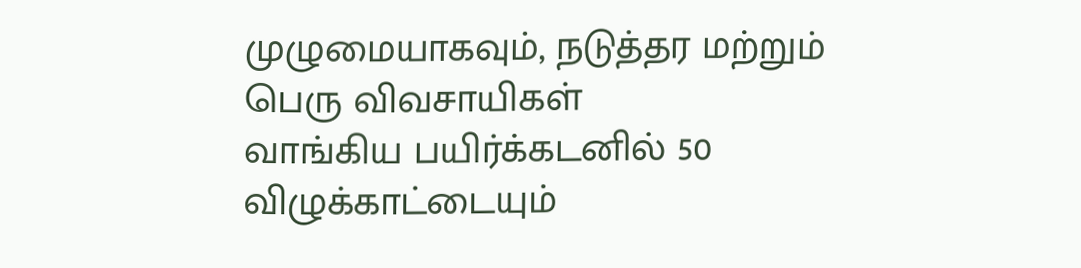முழுமையாகவும், நடுத்தர மற்றும் பெரு விவசாயிகள்
வாங்கிய பயிர்க்கடனில் 50 விழுக்காட்டையும்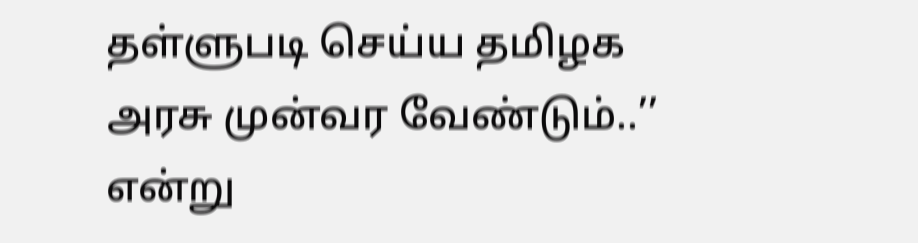தள்ளுபடி செய்ய தமிழக அரசு முன்வர வேண்டும்..’’
என்று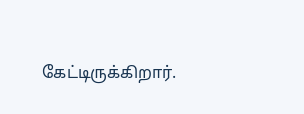கேட்டிருக்கிறார்.